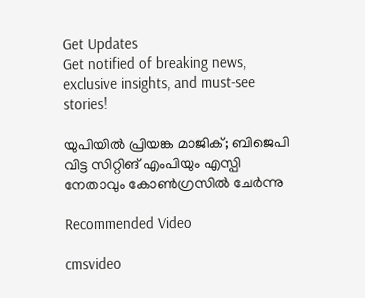Get Updates
Get notified of breaking news, exclusive insights, and must-see stories!

യുപിയില്‍ പ്രിയങ്ക മാജിക്; ബിജെപി വിട്ട സിറ്റിങ് എംപിയും എസ്പി നേതാവും കോണ്‍ഗ്രസില്‍ ചേര്‍ന്നു

Recommended Video

cmsvideo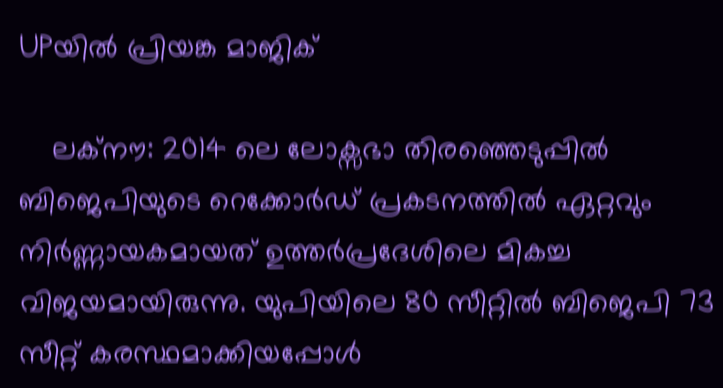UPയില്‍ പ്രിയങ്ക മാജിക്

    ലക്നൗ: 2014 ലെ ലോക്സഭാ തിരഞ്ഞെടുപ്പില്‍ ബിജെപിയുടെ റെക്കോര്‍ഡ് പ്രകടനത്തില്‍ ഏറ്റവും നിര്‍ണ്ണായകമായത് ഉത്തര്‍പ്രദേശിലെ മികച്ച വിജയമായിരുന്നു. യുപിയിലെ 80 സീറ്റില്‍ ബിജെപി 73 സീറ്റ് കരസ്ഥമാക്കിയപ്പോള്‍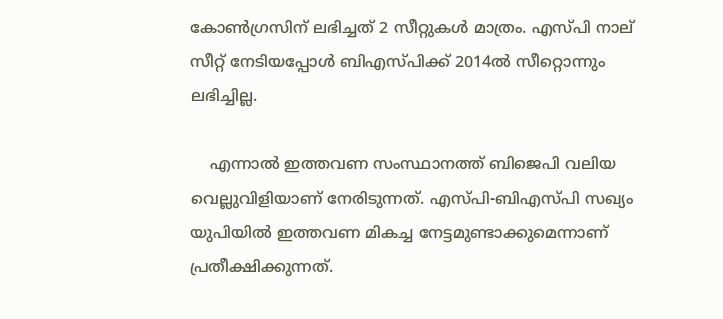കോണ്‍ഗ്രസിന് ലഭിച്ചത് 2 സീറ്റുകള്‍ മാത്രം. എസ്പി നാല് സീറ്റ് നേടിയപ്പോള്‍ ബിഎസ്പിക്ക് 2014ല്‍ സീറ്റൊന്നും ലഭിച്ചില്ല.

    എന്നാല്‍ ഇത്തവണ സംസ്ഥാനത്ത് ബിജെപി വലിയ വെല്ലുവിളിയാണ് നേരിടുന്നത്. എസ്പി-ബിഎസ്പി സഖ്യം യുപിയില്‍ ഇത്തവണ മികച്ച നേട്ടമുണ്ടാക്കുമെന്നാണ് പ്രതീക്ഷിക്കുന്നത്.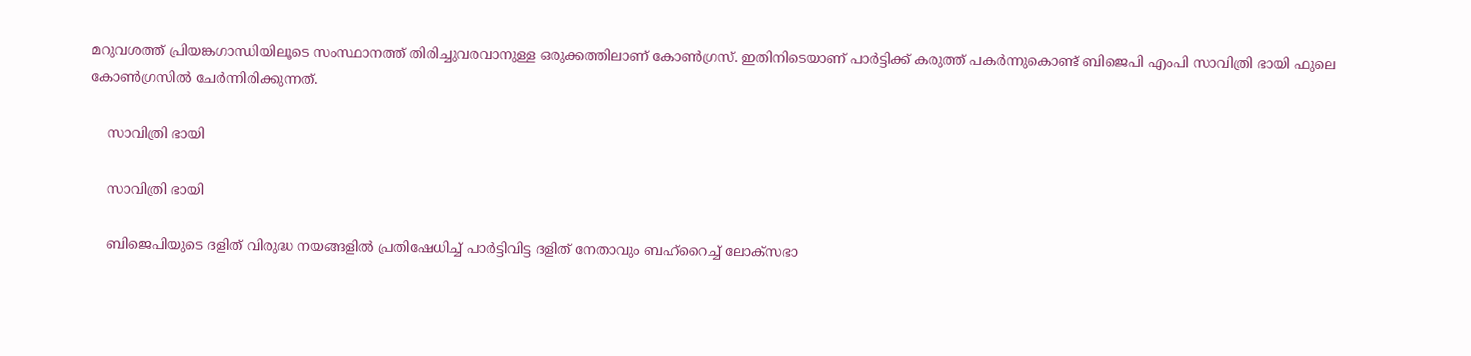മറുവശത്ത് പ്രിയങ്കഗാന്ധിയിലൂടെ സംസ്ഥാനത്ത് തിരിച്ചുവരവാനുള്ള ഒരുക്കത്തിലാണ് കോണ്‍ഗ്രസ്. ഇതിനിടെയാണ് പാര്‍ട്ടിക്ക് കരുത്ത് പകര്‍ന്നുകൊണ്ട് ബിജെപി എംപി സാവിത്രി ഭായി ഫുലെ കോണ്‍ഗ്രസില്‍ ചേര്‍ന്നിരിക്കുന്നത്.

    സാവിത്രി ഭായി

    സാവിത്രി ഭായി

    ബിജെപിയുടെ ദളിത് വിരുദ്ധ നയങ്ങളില്‍‌ പ്രതിഷേധിച്ച് പാര്‍ട്ടിവിട്ട ദളിത് നേതാവും ബഹ്റൈച്ച് ലോക്സഭാ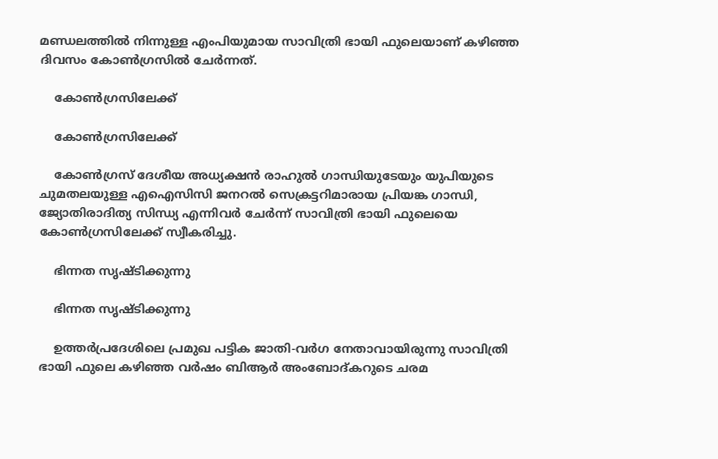മണ്ഡലത്തില്‍ നിന്നുള്ള എംപിയുമായ സാവിത്രി ഭായി ഫുലെയാണ് കഴിഞ്ഞ ദിവസം കോണ്‍ഗ്രസില്‍ ചേര്‍ന്നത്.

    കോണ്‍ഗ്രസിലേക്ക്

    കോണ്‍ഗ്രസിലേക്ക്

    കോണ്‍ഗ്രസ് ദേശീയ അധ്യക്ഷന്‍ രാഹുല്‍ ഗാന്ധിയുടേയും യുപിയുടെ ചുമതലയുള്ള എഐസിസി ജനറല്‍ സെക്രട്ടറിമാരായ പ്രിയങ്ക ഗാന്ധി, ജ്യോതിരാദിത്യ സിന്ധ്യ എന്നിവര്‍ ചേര്‍ന്ന് സാവിത്രി ഭായി ഫുലെയെ കോണ്‍ഗ്രസിലേക്ക് സ്വീകരിച്ചു.

    ഭിന്നത സൃഷ്ടിക്കുന്നു

    ഭിന്നത സൃഷ്ടിക്കുന്നു

    ഉത്തര്‍പ്രദേശിലെ പ്രമുഖ പട്ടിക ജാതി-വര്‍ഗ നേതാവായിരുന്നു സാവിത്രി ഭായി ഫുലെ കഴിഞ്ഞ വര്‍‌ഷം ബിആര്‍ അംബോദ്കറുടെ ചരമ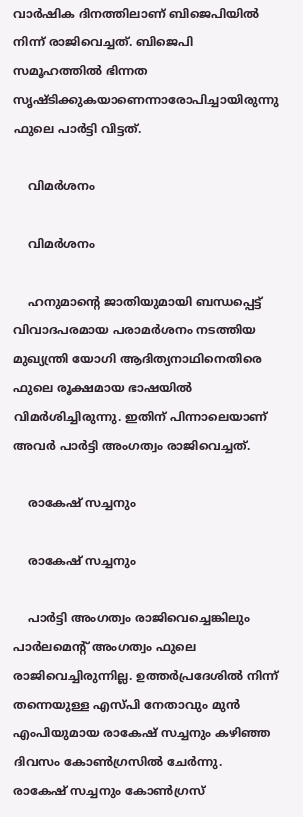വാര്‍ഷിക ദിനത്തിലാണ് ബിജെപിയില്‍ നിന്ന് രാജിവെച്ചത്. ബിജെപി സമൂഹത്തില്‍ ഭിന്നത സൃഷ്ടിക്കുകയാണെന്നാരോപിച്ചായിരുന്നു ഫുലെ പാര്‍ട്ടി വിട്ടത്.

    വിമര്‍ശനം

    വിമര്‍ശനം

    ഹനുമാന്‍റെ ജാതിയുമായി ബന്ധപ്പെട്ട് വിവാദപരമായ പരാമര്‍ശനം നടത്തിയ മുഖ്യന്ത്രി യോഗി ആദിത്യനാഥിനെതിരെ ഫുലെ രൂക്ഷമായ ഭാഷയില്‍ വിമര്‍ശിച്ചിരുന്നു. ഇതിന് പിന്നാലെയാണ് അവര്‍ പാര്‍ട്ടി അംഗത്വം രാജിവെച്ചത്.

    രാകേഷ് സച്ചനും

    രാകേഷ് സച്ചനും

    പാര്‍ട്ടി അംഗത്വം രാജിവെച്ചെങ്കിലും പാര്‍ലമെന്‍റ് അംഗത്വം ഫുലെ രാജിവെച്ചിരുന്നില്ല. ഉത്തര്‍പ്രദേശില്‍ നിന്ന് തന്നെയുള്ള എസ്പി നേതാവും മുന്‍ എംപിയുമായ രാകേഷ് സച്ചനും കഴിഞ്ഞ ദിവസം കോണ്‍ഗ്രസില്‍ ചേര്‍ന്നു. രാകേഷ് സച്ചനും കോണ്‍ഗ്രസ്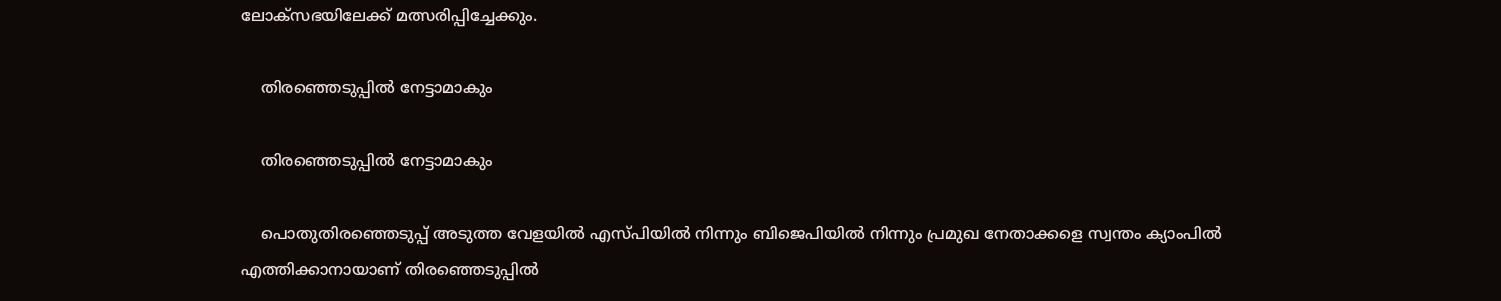ലോക്സഭയിലേക്ക് മത്സരിപ്പിച്ചേക്കും.

    തിരഞ്ഞെടുപ്പില്‍ നേട്ടാമാകും

    തിരഞ്ഞെടുപ്പില്‍ നേട്ടാമാകും

    പൊതുതിരഞ്ഞെടുപ്പ് അടുത്ത വേളയില്‍ എസ്പിയില്‍ നിന്നും ബിജെപിയില്‍ നിന്നും പ്രമുഖ നേതാക്കളെ സ്വന്തം ക്യാംപില്‍ എത്തിക്കാനായാണ് തിരഞ്ഞെടുപ്പില്‍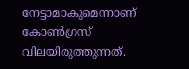നേട്ടാമാകുമെന്നാണ് കോണ്‍ഗ്രസ് വിലയിരുത്തുന്നത്.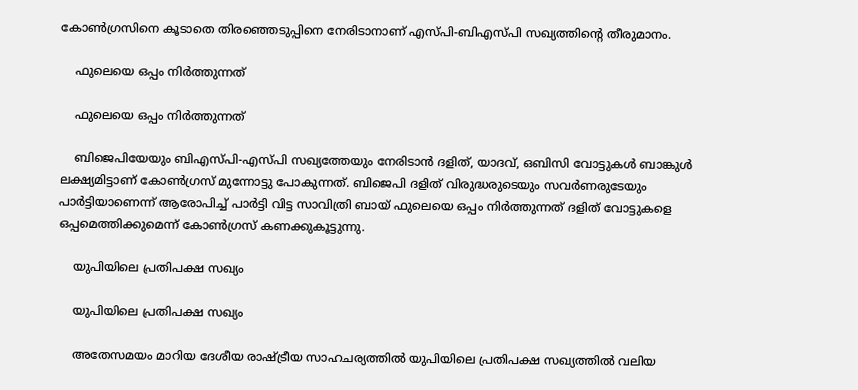കോണ്‍ഗ്രസിനെ കൂടാതെ തിരഞ്ഞെടുപ്പിനെ നേരിടാനാണ് എസ്പി-ബിഎസ്പി സഖ്യത്തിന്‍റെ തീരുമാനം.

    ഫുലെയെ ഒപ്പം നി‍ർത്തുന്നത്

    ഫുലെയെ ഒപ്പം നി‍ർത്തുന്നത്

    ബിജെപിയേയും ബിഎസ്പി-എസ്പി സഖ്യത്തേയും നേരിടാന്‍ ദളിത്, യാദവ്, ഒബിസി വോട്ടുകള്‍ ബാങ്കുള്‍ ലക്ഷ്യമിട്ടാണ് കോണ്‍ഗ്രസ് മുന്നോട്ടു പോകുന്നത്. ബിജെപി ദളിത് വിരുദ്ധരുടെയും സവര്‍ണരുടേയും പാര്‍ട്ടിയാണെന്ന് ആരോപിച്ച് പാർട്ടി വിട്ട സാവിത്രി ബായ് ഫുലെയെ ഒപ്പം നി‍ർത്തുന്നത് ദളിത് വോട്ടുകളെ ഒപ്പമെത്തിക്കുമെന്ന് കോൺഗ്രസ് കണക്കുകൂട്ടുന്നു.

    യുപിയിലെ പ്രതിപക്ഷ സഖ്യം

    യുപിയിലെ പ്രതിപക്ഷ സഖ്യം

    അതേസമയം മാറിയ ദേശീയ രാഷ്ട്രീയ സാഹചര്യത്തില്‍ യുപിയിലെ പ്രതിപക്ഷ സഖ്യത്തില്‍ വലിയ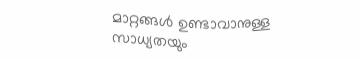മാറ്റങ്ങള്‍ ഉണ്ടാവാനുള്ള സാധ്യതയും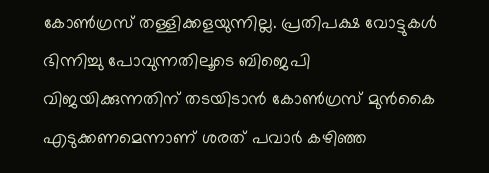കോണ്‍ഗ്രസ് തള്ളിക്കളയുന്നില്ല. പ്രതിപക്ഷ വോട്ടുകള്‍ ഭിന്നിച്ചു പോവുന്നതിലൂടെ ബിജെപി വിജയിക്കുന്നതിന് തടയിടാന്‍ കോണ്‍ഗ്രസ് മുന്‍കൈ എടുക്കണമെന്നാണ് ശരത് പവാര്‍ കഴിഞ്ഞ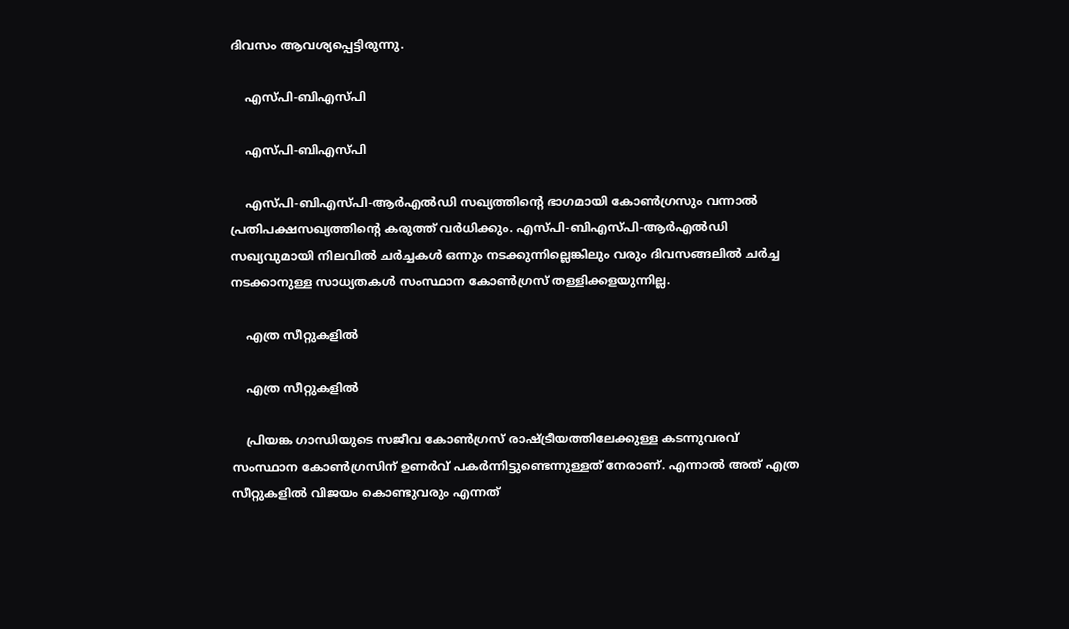ദിവസം ആവശ്യപ്പെട്ടിരുന്നു.

    എസ്പി-ബിഎസ്പി

    എസ്പി-ബിഎസ്പി

    എസ്പി-ബിഎസ്പി-ആര്‍എല്‍ഡി സഖ്യത്തിന്‍റെ ഭാഗമായി കോണ്‍ഗ്രസും വന്നാല്‍ പ്രതിപക്ഷസഖ്യത്തിന്‍റെ കരുത്ത് വര്‍ധിക്കും. എസ്പി-ബിഎസ്പി-ആര്‍എല്‍ഡി സഖ്യവുമായി നിലവില്‍ ചര്‍ച്ചകള്‍ ഒന്നും നടക്കുന്നില്ലെങ്കിലും വരും ദിവസങ്ങലില്‍ ചര്‍ച്ച നടക്കാനുള്ള സാധ്യതകള്‍ സംസ്ഥാന കോണ്‍ഗ്രസ് തള്ളിക്കളയുന്നില്ല.

    എത്ര സീറ്റുകളില്‍

    എത്ര സീറ്റുകളില്‍

    പ്രിയങ്ക ഗാന്ധിയുടെ സജീവ കോണ്‍ഗ്രസ് രാഷ്ട്രീയത്തിലേക്കുള്ള കടന്നുവരവ് സംസ്ഥാന കോണ്‍ഗ്രസിന് ഉണര്‍വ് പകര്‍ന്നിട്ടുണ്ടെന്നുള്ളത് നേരാണ്. എന്നാല്‍ അത് എത്ര സീറ്റുകളില്‍ വിജയം കൊണ്ടുവരും എന്നത്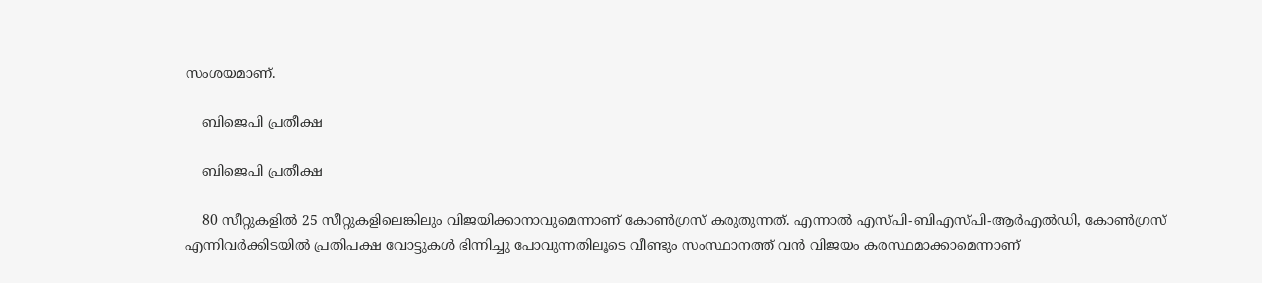സംശയമാണ്.

    ബിജെപി പ്രതീക്ഷ

    ബിജെപി പ്രതീക്ഷ

    80 സീറ്റുകളില്‍ 25 സീറ്റുകളിലെങ്കിലും വിജയിക്കാനാവുമെന്നാണ് കോണ്‍ഗ്രസ് കരുതുന്നത്. എന്നാല്‍ എസ്പി-ബിഎസ്പി-ആര്‍എല്‍ഡി, കോണ്‍ഗ്രസ് എന്നിവര്‍ക്കിടയില്‍ പ്രതിപക്ഷ വോട്ടുകള്‍ ഭിന്നിച്ചു പോവുന്നതിലൂടെ വീണ്ടും സംസ്ഥാനത്ത് വന്‍ വിജയം കരസ്ഥമാക്കാമെന്നാണ്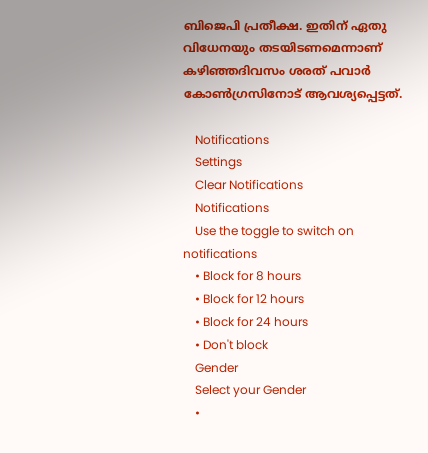ബിജെപി പ്രതീക്ഷ. ഇതിന് ഏതു വിധേനയും തടയിടണമെന്നാണ് കഴിഞ്ഞദിവസം ശരത് പവാര്‍ കോണ്‍ഗ്രസിനോട് ആവശ്യപ്പെട്ടത്.

    Notifications
    Settings
    Clear Notifications
    Notifications
    Use the toggle to switch on notifications
    • Block for 8 hours
    • Block for 12 hours
    • Block for 24 hours
    • Don't block
    Gender
    Select your Gender
    •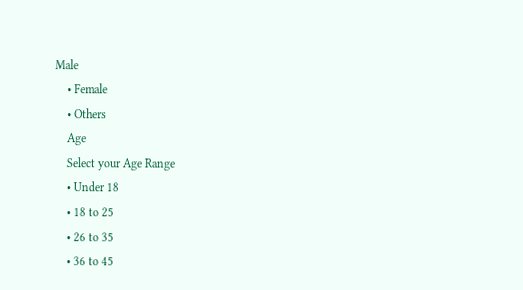Male
    • Female
    • Others
    Age
    Select your Age Range
    • Under 18
    • 18 to 25
    • 26 to 35
    • 36 to 45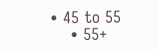• 45 to 55
    • 55+